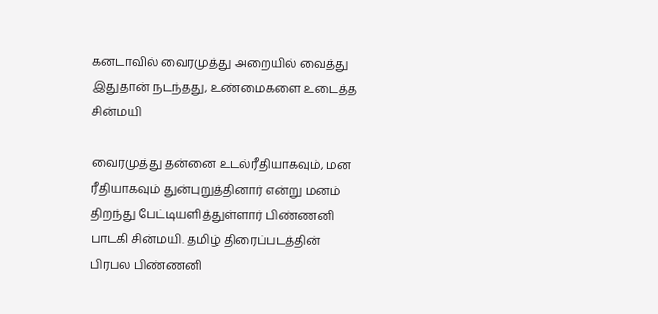கனடாவில் வைரமுத்து அறையில் வைத்து இதுதான் நடந்தது, உண்மைகளை உடைத்த சின்மயி

வைரமுத்து தன்னை உடல்ரீதியாகவும், மன ரீதியாகவும் துன்புறுத்தினார் என்று மனம் திறந்து பேட்டியளித்துள்ளார் பிண்ணனி பாடகி சின்மயி. தமிழ் திரைப்படத்தின் பிரபல பிண்ணனி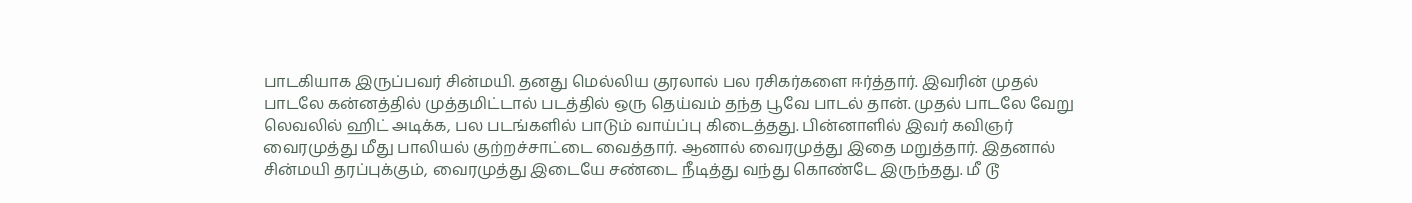பாடகியாக இருப்பவர் சின்மயி. தனது மெல்லிய குரலால் பல ரசிகர்களை ஈர்த்தார். இவரின் முதல் பாடலே கன்னத்தில் முத்தமிட்டால் படத்தில் ஒரு தெய்வம் தந்த பூவே பாடல் தான். முதல் பாடலே வேறு லெவலில் ஹிட் அடிக்க, பல படங்களில் பாடும் வாய்ப்பு கிடைத்தது. பின்னாளில் இவர் கவிஞர் வைரமுத்து மீது பாலியல் குற்றச்சாட்டை வைத்தார். ஆனால் வைரமுத்து இதை மறுத்தார். இதனால் சின்மயி தரப்புக்கும், வைரமுத்து இடையே சண்டை நீடித்து வந்து கொண்டே இருந்தது. மீ டூ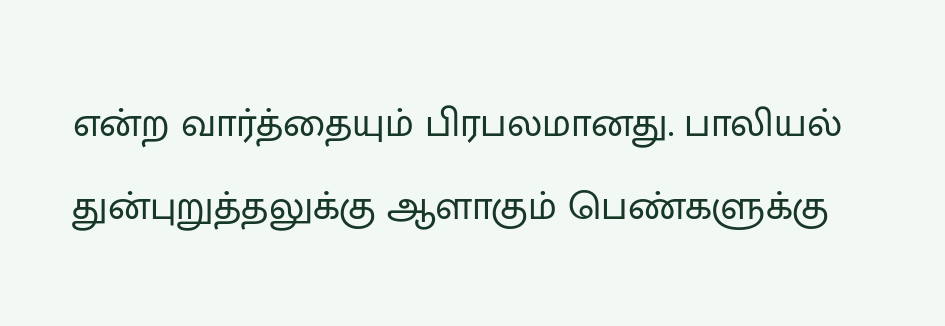என்ற வார்த்தையும் பிரபலமானது. பாலியல் துன்புறுத்தலுக்கு ஆளாகும் பெண்களுக்கு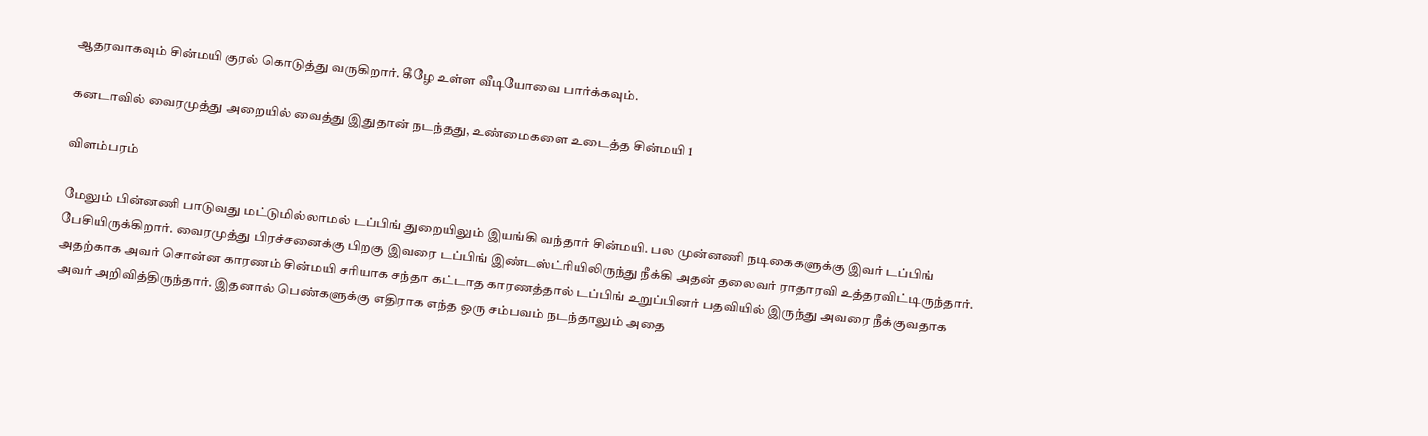ஆதரவாகவும் சின்மயி குரல் கொடுத்து வருகிறார். கீழே உள்ள வீடியோவை பார்க்கவும்.

கனடாவில் வைரமுத்து அறையில் வைத்து இதுதான் நடந்தது, உண்மைகளை உடைத்த சின்மயி 1

விளம்பரம்

மேலும் பின்னணி பாடுவது மட்டுமில்லாமல் டப்பிங் துறையிலும் இயங்கி வந்தார் சின்மயி. பல முன்னணி நடிகைகளுக்கு இவர் டப்பிங் பேசியிருக்கிறார். வைரமுத்து பிரச்சனைக்கு பிறகு இவரை டப்பிங் இண்டஸ்ட்ரியிலிருந்து நீக்கி அதன் தலைவர் ராதாரவி உத்தரவிட்டிருந்தார். அதற்காக அவர் சொன்ன காரணம் சின்மயி சரியாக சந்தா கட்டாத காரணத்தால் டப்பிங் உறுப்பினர் பதவியில் இருந்து அவரை நீக்குவதாக அவர் அறிவித்திருந்தார். இதனால் பெண்களுக்கு எதிராக எந்த ஒரு சம்பவம் நடந்தாலும் அதை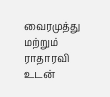வைரமுத்து மற்றும் ராதாரவி உடன்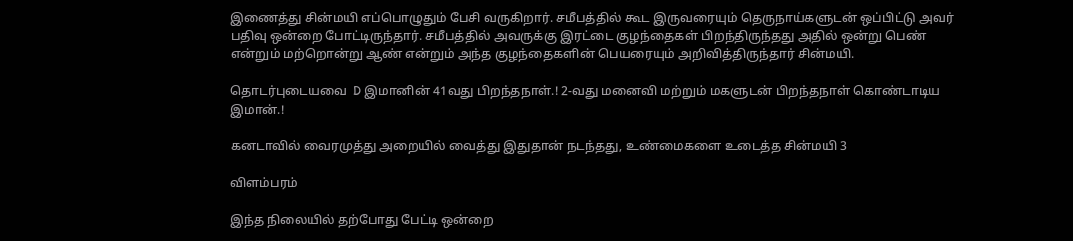இணைத்து சின்மயி எப்பொழுதும் பேசி வருகிறார். சமீபத்தில் கூட இருவரையும் தெருநாய்களுடன் ஒப்பிட்டு அவர் பதிவு ஒன்றை போட்டிருந்தார். சமீபத்தில் அவருக்கு இரட்டை குழந்தைகள் பிறந்திருந்தது அதில் ஒன்று பெண் என்றும் மற்றொன்று ஆண் என்றும் அந்த குழந்தைகளின் பெயரையும் அறிவித்திருந்தார் சின்மயி.

தொடர்புடையவை  D இமானின் 41வது பிறந்தநாள்.! 2-வது மனைவி மற்றும் மகளுடன் பிறந்தநாள் கொண்டாடிய இமான்.!

கனடாவில் வைரமுத்து அறையில் வைத்து இதுதான் நடந்தது, உண்மைகளை உடைத்த சின்மயி 3

விளம்பரம்

இந்த நிலையில் தற்போது பேட்டி ஒன்றை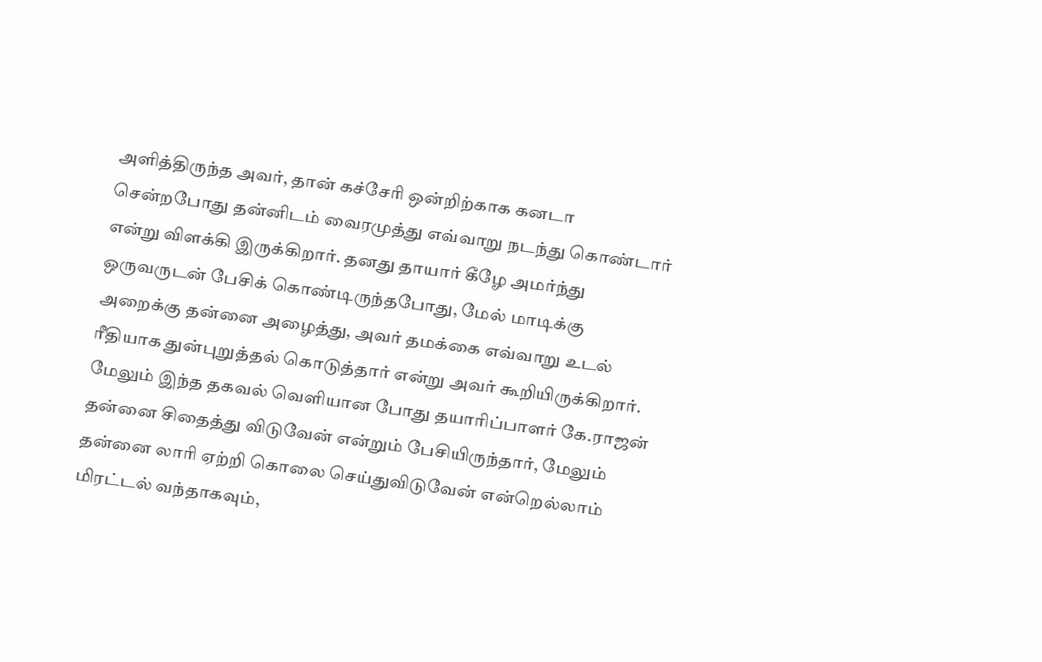அளித்திருந்த அவர், தான் கச்சேரி ஒன்றிற்காக கனடா சென்றபோது தன்னிடம் வைரமுத்து எவ்வாறு நடந்து கொண்டார் என்று விளக்கி இருக்கிறார். தனது தாயார் கீழே அமர்ந்து ஒருவருடன் பேசிக் கொண்டிருந்தபோது, மேல் மாடிக்கு அறைக்கு தன்னை அழைத்து, அவர் தமக்கை எவ்வாறு உடல் ரீதியாக துன்புறுத்தல் கொடுத்தார் என்று அவர் கூறியிருக்கிறார். மேலும் இந்த தகவல் வெளியான போது தயாரிப்பாளர் கே.ராஜன் தன்னை சிதைத்து விடுவேன் என்றும் பேசியிருந்தார், மேலும் தன்னை லாரி ஏற்றி கொலை செய்துவிடுவேன் என்றெல்லாம் மிரட்டல் வந்தாகவும்,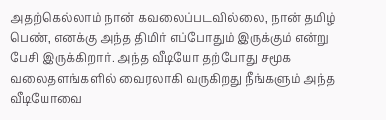அதற்கெல்லாம் நான் கவலைப்படவில்லை, நான் தமிழ் பெண், எனக்கு அந்த திமிர் எப்போதும் இருக்கும் என்று பேசி இருக்கிறார். அந்த வீடியோ தற்போது சமூக வலைதளங்களில் வைரலாகி வருகிறது நீங்களும் அந்த வீடியோவை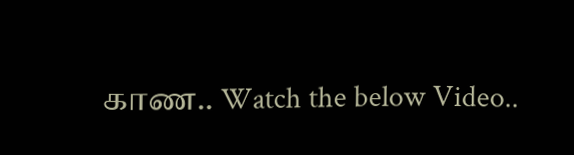காண.. Watch the below Video..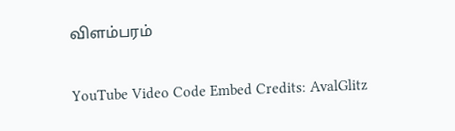விளம்பரம்

YouTube Video Code Embed Credits: AvalGlitz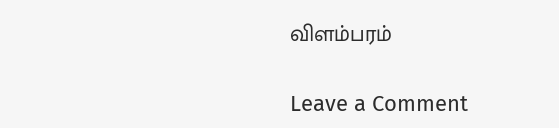விளம்பரம்

Leave a Comment